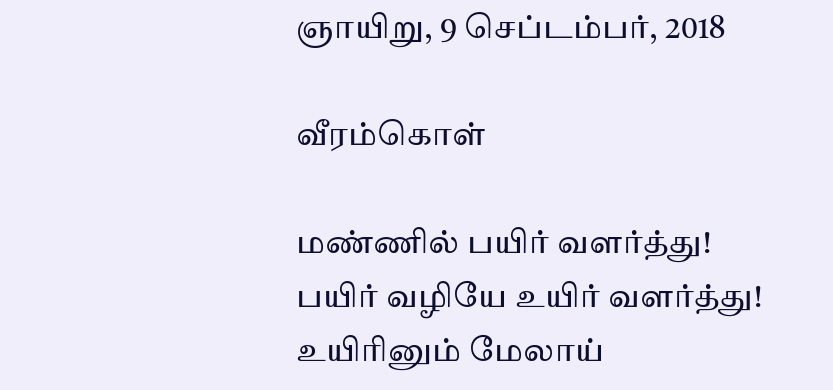ஞாயிறு, 9 செப்டம்பர், 2018

வீரம்கொள்

மண்ணில் பயிர் வளர்த்து!
பயிர் வழியே உயிர் வளர்த்து!
உயிரினும் மேலாய்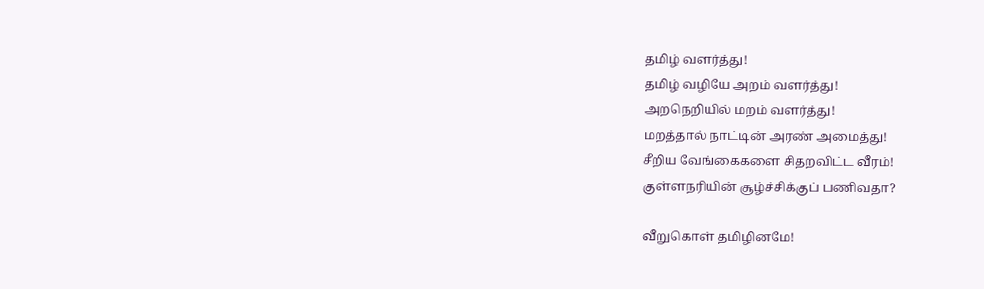தமிழ் வளர்த்து!
தமிழ் வழியே அறம் வளர்த்து!
அறநெறியில் மறம் வளர்த்து!
மறத்தால் நாட்டின் அரண் அமைத்து!
சீறிய வேங்கைகளை சிதறவிட்ட வீரம்!
குள்ளநரியின் சூழ்ச்சிக்குப் பணிவதா?

வீறுகொள் தமிழினமே!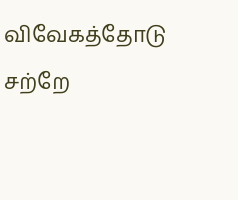விவேகத்தோடு சற்றே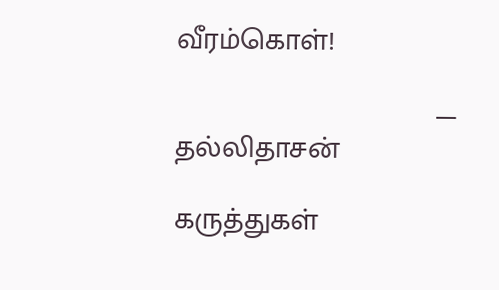வீரம்கொள்!

                               — தல்லிதாசன்

கருத்துகள்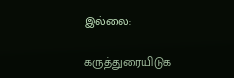இல்லை:

கருத்துரையிடுக